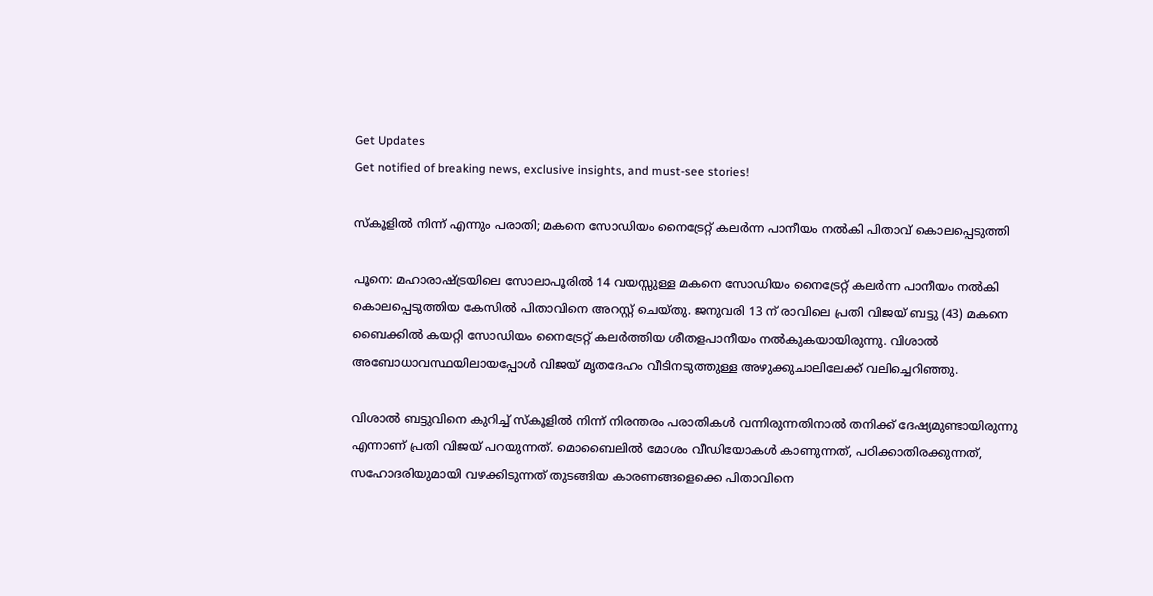Get Updates
Get notified of breaking news, exclusive insights, and must-see stories!

സ്കൂളിൽ നിന്ന് എന്നും പരാതി; മകനെ സോഡിയം നൈട്രേറ്റ് കലർന്ന പാനീയം നൽകി പിതാവ് കൊലപ്പെടുത്തി

പൂനെ: മഹാരാഷ്ട്രയിലെ സോലാപൂരിൽ 14 വയസ്സുള്ള മകനെ സോഡിയം നൈട്രേറ്റ് കലർന്ന പാനീയം നൽകി കൊലപ്പെടുത്തിയ കേസിൽ പിതാവിനെ അറസ്റ്റ് ചെയ്തു. ജനുവരി 13 ന് രാവിലെ പ്രതി വിജയ് ബട്ടു (43) മകനെ ബൈക്കിൽ കയറ്റി സോഡിയം നൈട്രേറ്റ് കലർത്തിയ ശീതളപാനീയം നൽകുകയായിരുന്നു. വിശാൽ അബോധാവസ്ഥയിലായപ്പോൾ വിജയ് മൃതദേഹം വീടിനടുത്തുള്ള അഴുക്കുചാലിലേക്ക് വലിച്ചെറിഞ്ഞു.

വിശാൽ ബട്ടുവിനെ കുറിച്ച് സ്കൂളിൽ നിന്ന് നിരന്തരം പരാതികൾ വന്നിരുന്നതിനാൽ തനിക്ക് ദേഷ്യമുണ്ടായിരുന്നു എന്നാണ് പ്രതി വിജയ് പറയുന്നത്. മൊബൈലിൽ മോശം വീഡിയോകൾ കാണുന്നത്, പഠിക്കാതിരക്കുന്നത്, സഹോദരിയുമായി വഴക്കിടുന്നത് തുടങ്ങിയ കാരണങ്ങളെക്കെ പിതാവിനെ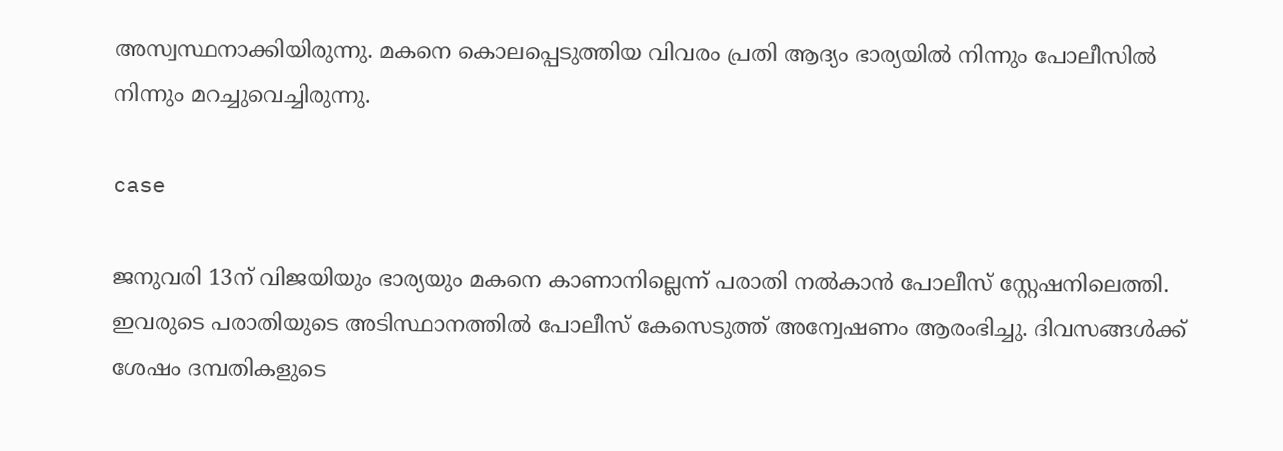അസ്വസ്ഥനാക്കിയിരുന്നു. മകനെ കൊലപ്പെടുത്തിയ വിവരം പ്രതി ആദ്യം ഭാര്യയിൽ നിന്നും പോലീസിൽ നിന്നും മറച്ചുവെച്ചിരുന്നു.

case

ജനുവരി 13ന് വിജയിയും ഭാര്യയും മകനെ കാണാനില്ലെന്ന് പരാതി നൽകാൻ പോലീസ് സ്റ്റേഷനിലെത്തി. ഇവരുടെ പരാതിയുടെ അടിസ്ഥാനത്തിൽ പോലീസ് കേസെടുത്ത് അന്വേഷണം ആരംഭിച്ചു. ദിവസങ്ങൾക്ക് ശേഷം ദമ്പതികളുടെ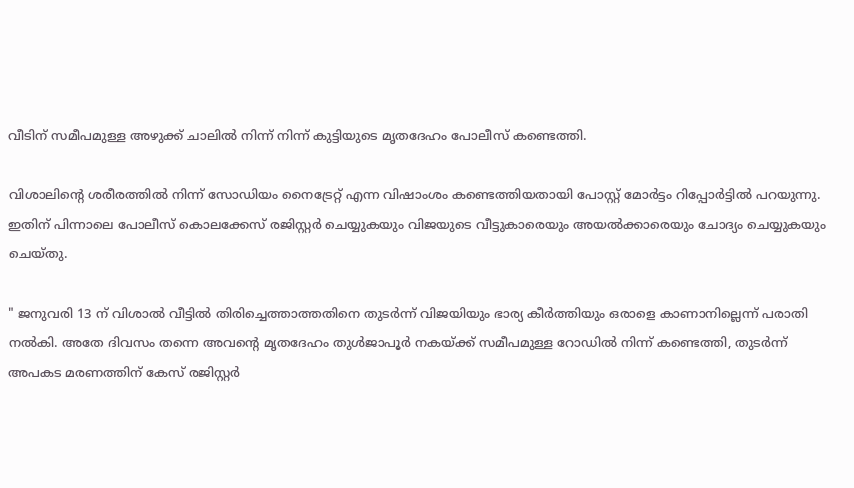വീടിന് സമീപമുള്ള അഴുക്ക് ചാലിൽ നിന്ന് നിന്ന് കുട്ടിയുടെ മൃതദേഹം പോലീസ് കണ്ടെത്തി.

വിശാലിന്റെ ശരീരത്തിൽ നിന്ന് സോഡിയം നൈട്രേറ്റ് എന്ന വിഷാംശം കണ്ടെത്തിയതായി പോസ്റ്റ് മോർട്ടം റിപ്പോർട്ടിൽ പറയുന്നു. ഇതിന് പിന്നാലെ പോലീസ് കൊലക്കേസ് ര‍ജിസ്റ്റർ ചെയ്യുകയും വിജയുടെ വീട്ടുകാരെയും അയൽക്കാരെയും ചോദ്യം ചെയ്യുകയും ചെയ്തു.

" ജനുവരി 13 ന് വിശാൽ വീട്ടിൽ തിരിച്ചെത്താത്തതിനെ തുടർന്ന് വിജയിയും ഭാര്യ കീർത്തിയും ഒരാളെ കാണാനില്ലെന്ന് പരാതി നൽകി. അതേ ദിവസം തന്നെ അവന്റെ മ‍ൃതദേഹം തുൾജാപൂർ നകയ്ക്ക് സമീപമുള്ള റോഡിൽ നിന്ന് കണ്ടെത്തി, തുടർന്ന് അപകട മരണത്തിന് കേസ് രജിസ്റ്റർ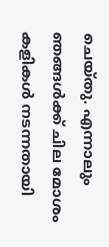ചെയ്തു. എന്നാലും ഞങ്ങൾക്ക് ചില മോശം കളികൾ നടന്നതായി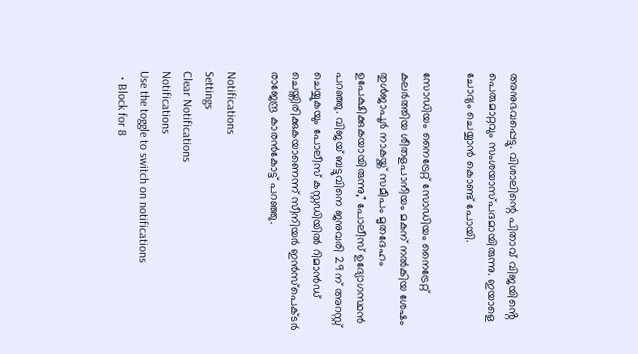അനുഭവപ്പെട്ടു. വിശാലിന്റെ പിതാവ് വിജയിൻ്റെ പെരുമാറ്റവും സംശയാസ്പദമായിരുന്നു. ഇയാളെ ചോദ്യം ചെയ്യാൻ കൊണ്ട് പോയി.

സോഡിയം നൈട്രേറ്റ് സോഡിയം നൈട്രേറ്റ് കലർത്തിയ ശീതളപാനീയം മകന് നൽകിയ ശേഷം തുൾജാപൂർ നാകയ്ക്ക് സമീപം മൃതദേഹം ഉപേക്ഷിക്കുകയായിരുന്നു," പോലീസ് ഉദ്യോഗസ്ഥൻ പറഞ്ഞു. വിജയ് ബട്ടുവിനെ ജനുവരി 29 ന് അറസ്റ്റ് ചെയ്യുകയും പോലീസ് കസ്റ്റഡിയിൽ റിമാൻഡ് ചെയ്തിരിക്കുകയാണെന്ന് സീനിയർ ഇൻസ്പെക്ടർ രാജേന്ദ്ര കാരൻകോട്ട് പറഞ്ഞു.

Notifications
Settings
Clear Notifications
Notifications
Use the toggle to switch on notifications
  • Block for 8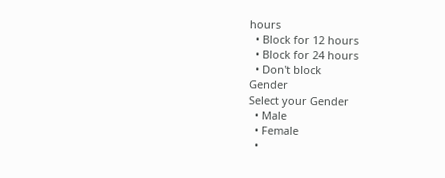hours
  • Block for 12 hours
  • Block for 24 hours
  • Don't block
Gender
Select your Gender
  • Male
  • Female
  •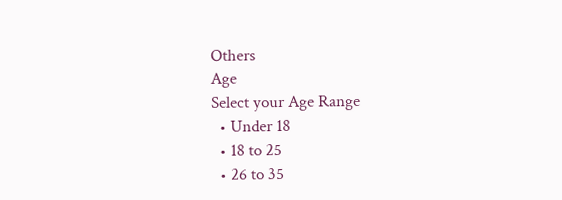Others
Age
Select your Age Range
  • Under 18
  • 18 to 25
  • 26 to 35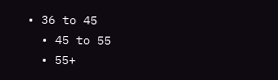• 36 to 45
  • 45 to 55
  • 55+